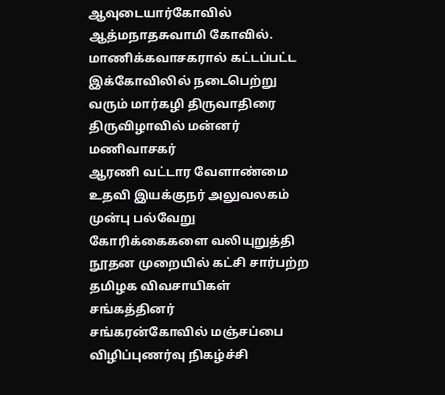ஆவுடையார்கோவில் ஆத்மநாதசுவாமி கோவில். மாணிக்கவாசகரால் கட்டப்பட்ட இக்கோவிலில் நடைபெற்று வரும் மார்கழி திருவாதிரை திருவிழாவில் மன்னர் மணிவாசகர்
ஆரணி வட்டார வேளாண்மை உதவி இயக்குநர் அலுவலகம் முன்பு பல்வேறு கோரிக்கைகளை வலியுறுத்தி நூதன முறையில் கட்சி சார்பற்ற தமிழக விவசாயிகள் சங்கத்தினர்
சங்கரன்கோவில் மஞ்சப்பை விழிப்புணர்வு நிகழ்ச்சி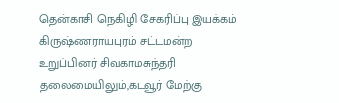தென்காசி நெகிழி சேகரிப்பு இயக்கம்
கிருஷ்ணராயபுரம் சட்டமன்ற உறுப்பினர் சிவகாமசுந்தரி தலைமையிலும்,கடவூர் மேற்கு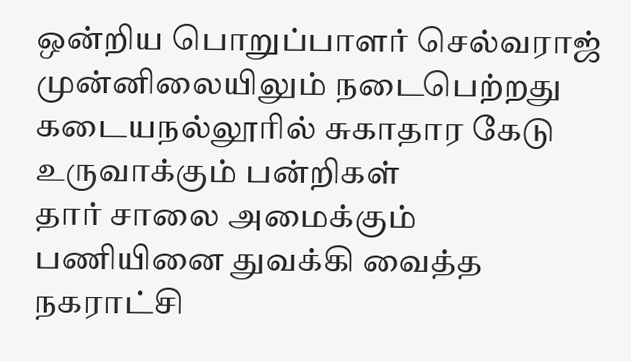ஒன்றிய பொறுப்பாளர் செல்வராஜ் முன்னிலையிலும் நடைபெற்றது
கடையநல்லூரில் சுகாதார கேடு உருவாக்கும் பன்றிகள்
தார் சாலை அமைக்கும் பணியினை துவக்கி வைத்த நகராட்சி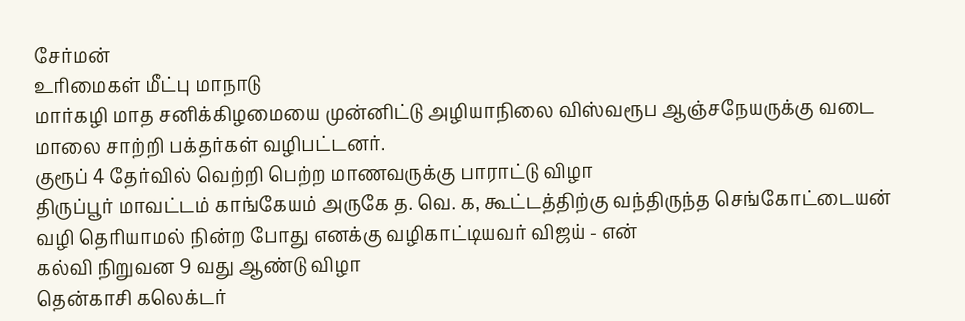சேர்மன்
உரிமைகள் மீட்பு மாநாடு
மார்கழி மாத சனிக்கிழமையை முன்னிட்டு அழியாநிலை விஸ்வரூப ஆஞ்சநேயருக்கு வடை மாலை சாற்றி பக்தர்கள் வழிபட்டனர்.
குரூப் 4 தேர்வில் வெற்றி பெற்ற மாணவருக்கு பாராட்டு விழா
திருப்பூர் மாவட்டம் காங்கேயம் அருகே த. வெ. க, கூட்டத்திற்கு வந்திருந்த செங்கோட்டையன் வழி தெரியாமல் நின்ற போது எனக்கு வழிகாட்டியவர் விஜய் - என்
கல்வி நிறுவன 9 வது ஆண்டு விழா
தென்காசி கலெக்டர்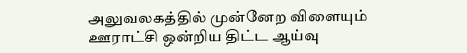அலுவலகத்தில் முன்னேற விளையும் ஊராட்சி ஒன்றிய திட்ட ஆய்வு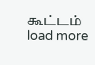கூட்டம்
load more